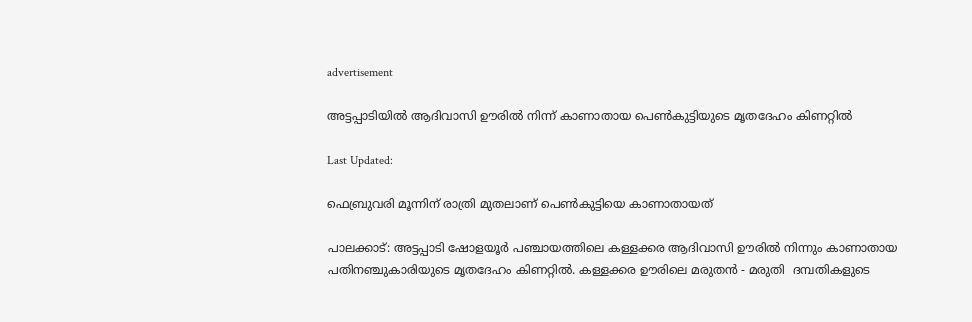advertisement

അട്ടപ്പാടിയിൽ ആദിവാസി ഊരിൽ നിന്ന് കാണാതായ പെൺകുട്ടിയുടെ മൃതദേഹം കിണറ്റിൽ

Last Updated:

ഫെബ്രുവരി മൂന്നിന് രാത്രി മുതലാണ് പെൺകുട്ടിയെ കാണാതായത്

പാലക്കാട്: അട്ടപ്പാടി ഷോളയൂർ പഞ്ചായത്തിലെ കള്ളക്കര ആദിവാസി ഊരിൽ നിന്നും കാണാതായ പതിനഞ്ചുകാരിയുടെ മൃതദേഹം കിണറ്റിൽ. കള്ളക്കര ഊരിലെ മരുതൻ - മരുതി  ദമ്പതികളുടെ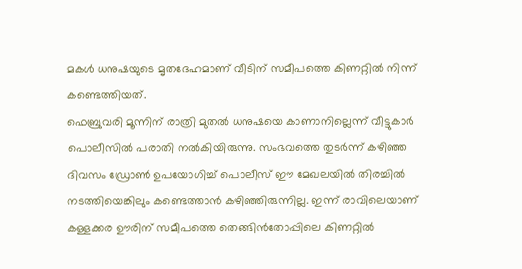മകൾ ധനുഷയുടെ മൃതദേഹമാണ് വീടിന് സമീപത്തെ കിണറ്റിൽ നിന്ന് കണ്ടെത്തിയത്.
ഫെബ്രുവരി മൂന്നിന് രാത്രി മുതൽ ധനുഷയെ കാണാനില്ലെന്ന് വീട്ടുകാർ പൊലീസിൽ പരാതി നൽകിയിരുന്നു. സംഭവത്തെ തുടർന്ന് കഴിഞ്ഞ ദിവസം ഡ്രോൺ ഉപയോഗിച്ച് പൊലീസ് ഈ മേഖലയിൽ തിരച്ചിൽ നടത്തിയെങ്കിലും കണ്ടെത്താൻ കഴിഞ്ഞിരുന്നില്ല. ഇന്ന് രാവിലെയാണ് കള്ളക്കര ഊരിന് സമീപത്തെ തെങ്ങിൻതോപ്പിലെ കിണറ്റിൽ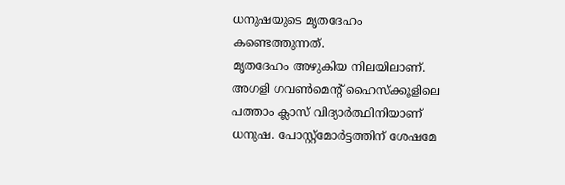ധനുഷയുടെ മൃതദേഹം കണ്ടെത്തുന്നത്.
മൃതദേഹം അഴുകിയ നിലയിലാണ്. അഗളി ഗവൺമെന്റ് ഹൈസ്ക്കൂളിലെ പത്താം ക്ലാസ് വിദ്യാർത്ഥിനിയാണ് ധനുഷ. പോസ്റ്റ്മോർട്ടത്തിന് ശേഷമേ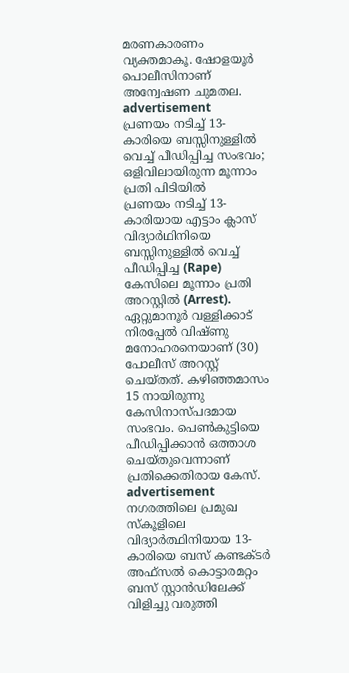മരണകാരണം വ്യക്തമാകൂ. ഷോളയൂർ പൊലീസിനാണ് അന്വേഷണ ചുമതല.
advertisement
പ്രണയം നടിച്ച് 13-കാരിയെ ബസ്സിനുള്ളിൽ വെച്ച് പീഡിപ്പിച്ച സംഭവം; ഒളിവിലായിരുന്ന മൂന്നാം പ്രതി പിടിയിൽ
പ്രണയം നടിച്ച് 13-കാരിയായ എട്ടാം ക്ലാസ് വിദ്യാർഥിനിയെ ബസ്സിനുള്ളിൽ വെച്ച് പീഡിപ്പിച്ച (Rape) കേസിലെ മൂന്നാം പ്രതി അറസ്റ്റിൽ (Arrest). ഏറ്റുമാനൂർ വള്ളിക്കാട് നിരപ്പേൽ വിഷ്ണു മനോഹരനെയാണ് (30) പോലീസ് അറസ്റ്റ് ചെയ്‌തത്‌. കഴിഞ്ഞമാസം 15 നായിരുന്നു കേസിനാസ്പദമായ സംഭവം. പെൺകുട്ടിയെ പീഡിപ്പിക്കാൻ ഒത്താശ ചെയ്തുവെന്നാണ് പ്രതിക്കെതിരായ കേസ്.
advertisement
നഗരത്തിലെ പ്രമുഖ സ്കൂളിലെ വിദ്യാർത്ഥിനിയായ 13-കാരിയെ ബസ് കണ്ടക്ടർ അഫ്സൽ കൊട്ടാരമറ്റം ബസ് സ്റ്റാൻഡിലേക്ക് വിളിച്ചു വരുത്തി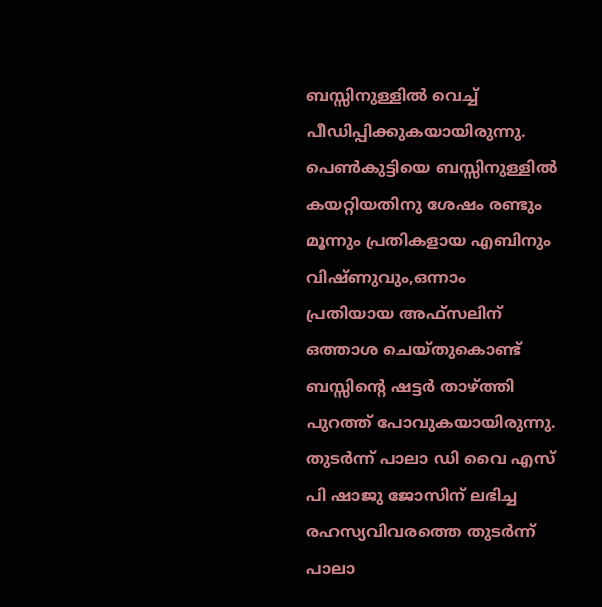ബസ്സിനുള്ളിൽ വെച്ച് പീഡിപ്പിക്കുകയായിരുന്നു. പെൺകുട്ടിയെ ബസ്സിനുള്ളിൽ കയറ്റിയതിനു ശേഷം രണ്ടും മൂന്നും പ്രതികളായ എബിനും വിഷ്ണുവും,ഒന്നാം പ്രതിയായ അഫ്സലിന് ഒത്താശ ചെയ്തുകൊണ്ട് ബസ്സിന്റെ ഷട്ടർ താഴ്ത്തി പുറത്ത് പോവുകയായിരുന്നു.
തുടർന്ന് പാലാ ഡി വൈ എസ് പി ഷാജു ജോസിന് ലഭിച്ച രഹസ്യവിവരത്തെ തുടർന്ന് പാലാ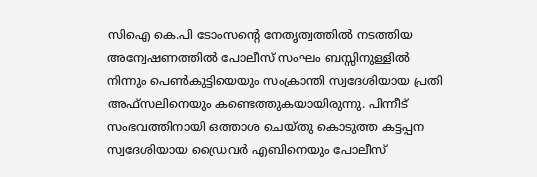സിഐ കെ.പി ടോംസന്റെ നേതൃത്വത്തിൽ നടത്തിയ അന്വേഷണത്തിൽ പോലീസ് സംഘം ബസ്സിനുള്ളിൽ നിന്നും പെൺകുട്ടിയെയും സംക്രാന്തി സ്വദേശിയായ പ്രതി അഫ്സലിനെയും കണ്ടെത്തുകയായിരുന്നു. പിന്നീട് സംഭവത്തിനായി ഒത്താശ ചെയ്തു കൊടുത്ത കട്ടപ്പന സ്വദേശിയായ ഡ്രൈവർ എബിനെയും പോലീസ്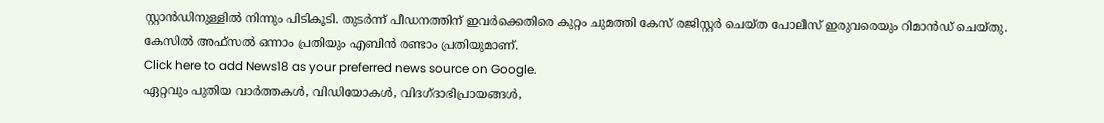സ്റ്റാൻഡിനുള്ളിൽ നിന്നും പിടികൂടി. തുടർന്ന് പീഡനത്തിന് ഇവർക്കെതിരെ കുറ്റം ചുമത്തി കേസ് രജിസ്റ്റർ ചെയ്ത പോലീസ് ഇരുവരെയും റിമാൻഡ് ചെയ്തു. കേസിൽ അഫ്സൽ ഒന്നാം പ്രതിയും എബിൻ രണ്ടാം പ്രതിയുമാണ്.
Click here to add News18 as your preferred news source on Google.
ഏറ്റവും പുതിയ വാർത്തകൾ, വിഡിയോകൾ, വിദഗ്ദാഭിപ്രായങ്ങൾ,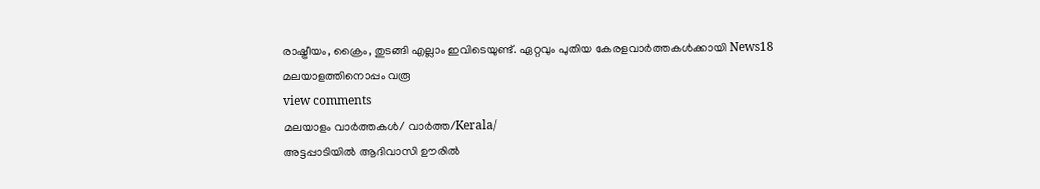രാഷ്ട്രീയം, ക്രൈം, തുടങ്ങി എല്ലാം ഇവിടെയുണ്ട്. ഏറ്റവും പുതിയ കേരളവാർത്തകൾക്കായി News18 മലയാളത്തിനൊപ്പം വരൂ
view comments
മലയാളം വാർത്തകൾ/ വാർത്ത/Kerala/
അട്ടപ്പാടിയിൽ ആദിവാസി ഊരിൽ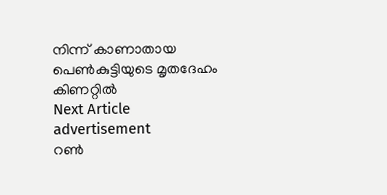നിന്ന് കാണാതായ പെൺകുട്ടിയുടെ മൃതദേഹം കിണറ്റിൽ
Next Article
advertisement
റൺ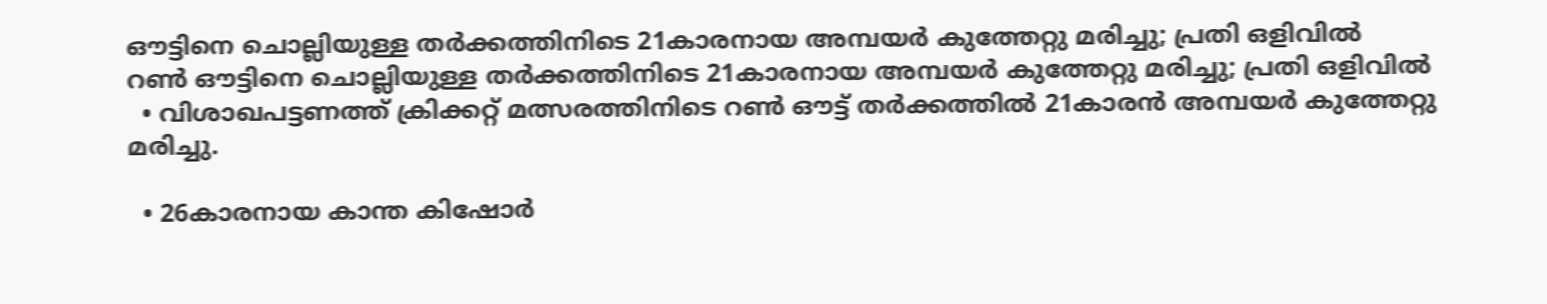ഔട്ടിനെ ചൊല്ലിയുള്ള തർക്കത്തിനിടെ 21കാരനായ അമ്പയർ കുത്തേറ്റു മരിച്ചു; പ്രതി ഒളിവിൽ
റൺ ഔട്ടിനെ ചൊല്ലിയുള്ള തർക്കത്തിനിടെ 21കാരനായ അമ്പയർ കുത്തേറ്റു മരിച്ചു; പ്രതി ഒളിവിൽ
  • വിശാഖപട്ടണത്ത് ക്രിക്കറ്റ് മത്സരത്തിനിടെ റൺ ഔട്ട് തർക്കത്തിൽ 21കാരൻ അമ്പയർ കുത്തേറ്റു മരിച്ചു.

  • 26കാരനായ കാന്ത കിഷോർ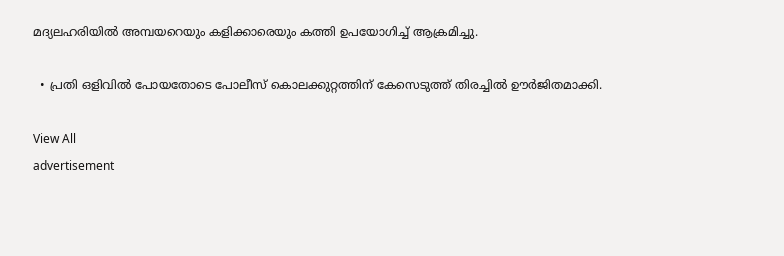മദ്യലഹരിയിൽ അമ്പയറെയും കളിക്കാരെയും കത്തി ഉപയോഗിച്ച് ആക്രമിച്ചു.

  • പ്രതി ഒളിവിൽ പോയതോടെ പോലീസ് കൊലക്കുറ്റത്തിന് കേസെടുത്ത് തിരച്ചിൽ ഊർജിതമാക്കി.

View All
advertisement